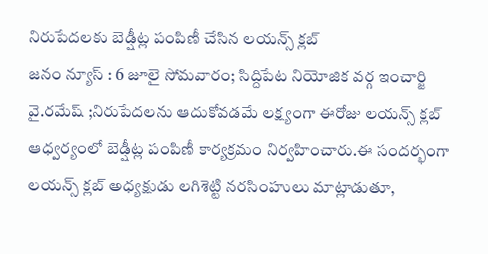నిరుపేదలకు బెడ్షీట్ల పంపిణీ చేసిన లయన్స్ క్లబ్
జనం న్యూస్ : 6 జూలై సోమవారం; సిద్దిపేట నియోజిక వర్గ ఇంచార్జి వై.రమేష్ ;నిరుపేదలను ఆదుకోవడమే లక్ష్యంగా ఈరోజు లయన్స్ క్లబ్ ఆధ్వర్యంలో బెడ్షీట్ల పంపిణీ కార్యక్రమం నిర్వహించారు.ఈ సందర్భంగా లయన్స్ క్లబ్ అధ్యక్షుడు లగిశెట్టి నరసింహులు మాట్లాడుతూ,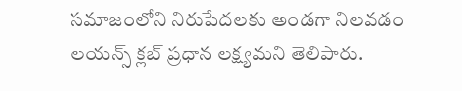సమాజంలోని నిరుపేదలకు అండగా నిలవడం లయన్స్ క్లబ్ ప్రధాన లక్ష్యమని తెలిపారు.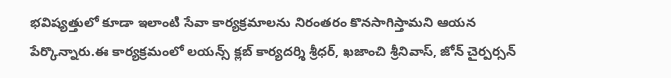భవిష్యత్తులో కూడా ఇలాంటి సేవా కార్యక్రమాలను నిరంతరం కొనసాగిస్తామని ఆయన పేర్కొన్నారు.ఈ కార్యక్రమంలో లయన్స్ క్లబ్ కార్యదర్శి శ్రీధర్, ఖజాంచి శ్రీనివాస్, జోన్ చైర్పర్సన్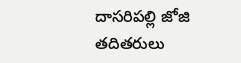దాసరిపల్లి జోజి తదితరులు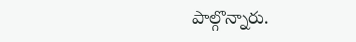పాల్గొన్నారు.